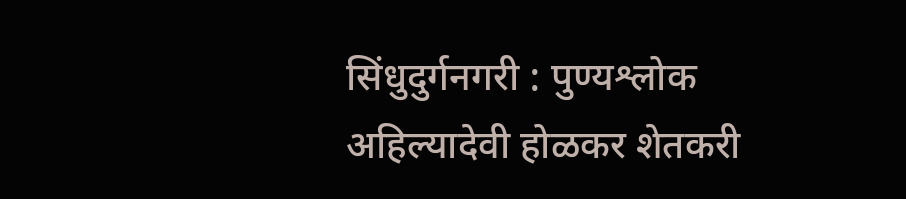सिंधुदुर्गनगरी : पुण्यश्लोक अहिल्यादेवी होळकर शेतकरी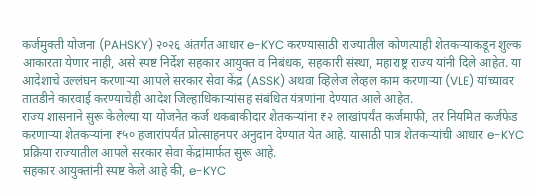कर्जमुक्ती योजना (PAHSKY) २०२६ अंतर्गत आधार e-KYC करण्यासाठी राज्यातील कोणत्याही शेतकऱ्याकडून शुल्क आकारता येणार नाही, असे स्पष्ट निर्देश सहकार आयुक्त व निबंधक, सहकारी संस्था, महाराष्ट्र राज्य यांनी दिले आहेत. या आदेशाचे उल्लंघन करणाऱ्या आपले सरकार सेवा केंद्र (ASSK) अथवा व्हिलेज लेव्हल काम करणाऱ्या (VLE) यांच्यावर तातडीने कारवाई करण्याचेही आदेश जिल्हाधिकाऱ्यांसह संबंधित यंत्रणांना देण्यात आले आहेत.
राज्य शासनाने सुरू केलेल्या या योजनेत कर्ज थकबाकीदार शेतकऱ्यांना ₹२ लाखांपर्यंत कर्जमाफी, तर नियमित कर्जफेड करणाऱ्या शेतकऱ्यांना ₹५० हजारांपर्यंत प्रोत्साहनपर अनुदान देण्यात येत आहे. यासाठी पात्र शेतकऱ्यांची आधार e-KYC प्रक्रिया राज्यातील आपले सरकार सेवा केंद्रांमार्फत सुरू आहे.
सहकार आयुक्तांनी स्पष्ट केले आहे की, e-KYC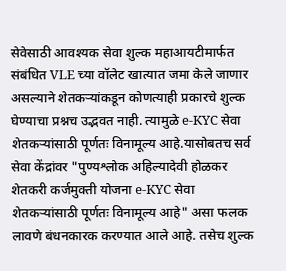सेवेसाठी आवश्यक सेवा शुल्क महाआयटीमार्फत संबंधित VLE च्या वॉलेट खात्यात जमा केले जाणार असल्याने शेतकऱ्यांकडून कोणत्याही प्रकारचे शुल्क घेण्याचा प्रश्नच उद्भवत नाही. त्यामुळे e-KYC सेवा शेतकऱ्यांसाठी पूर्णतः विनामूल्य आहे.यासोबतच सर्व सेवा केंद्रांवर "पुण्यश्लोक अहिल्यादेवी होळकर शेतकरी कर्जमुक्ती योजना e-KYC सेवा शेतकऱ्यांसाठी पूर्णतः विनामूल्य आहे" असा फलक लावणे बंधनकारक करण्यात आले आहे. तसेच शुल्क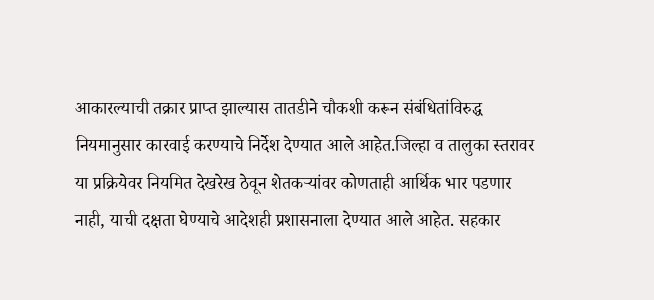आकारल्याची तक्रार प्राप्त झाल्यास तातडीने चौकशी करून संबंधितांविरुद्ध नियमानुसार कारवाई करण्याचे निर्देश देण्यात आले आहेत.जिल्हा व तालुका स्तरावर या प्रक्रियेवर नियमित देखरेख ठेवून शेतकऱ्यांवर कोणताही आर्थिक भार पडणार नाही, याची दक्षता घेण्याचे आदेशही प्रशासनाला देण्यात आले आहेत. सहकार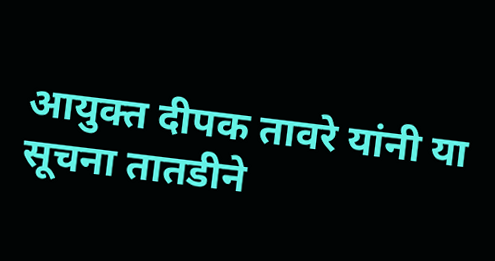आयुक्त दीपक तावरे यांनी या सूचना तातडीने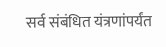सर्व संबंधित यंत्रणांपर्यंत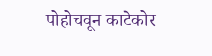पोहोचवून काटेकोर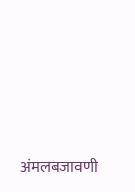अंमलबजावणी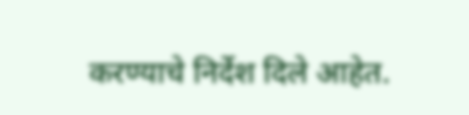करण्याचे निर्देश दिले आहेत.